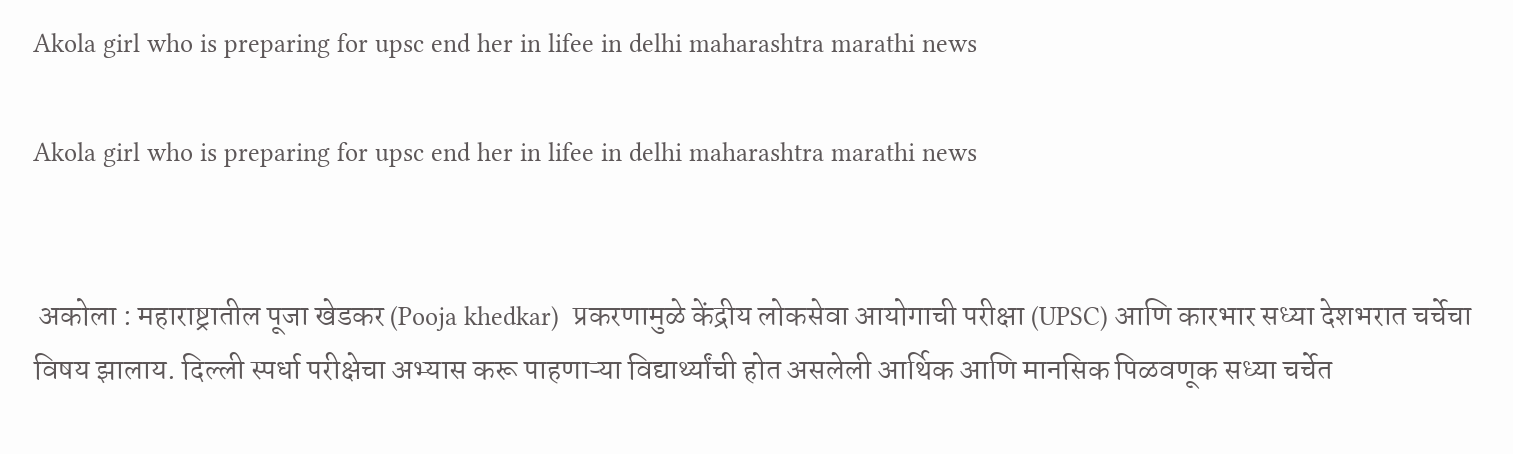Akola girl who is preparing for upsc end her in lifee in delhi maharashtra marathi news

Akola girl who is preparing for upsc end her in lifee in delhi maharashtra marathi news


 अकोला : महाराष्ट्रातील पूजा खेडकर (Pooja khedkar)  प्रकरणामुळे केंद्रीय लोकसेवा आयोगाची परीक्षा (UPSC) आणि कारभार सध्या देशभरात चर्चेचा विषय झालाय. दिल्ली स्पर्धा परीक्षेचा अभ्यास करू पाहणाऱ्या विद्यार्थ्यांची होत असलेली आर्थिक आणि मानसिक पिळवणूक सध्या चर्चेत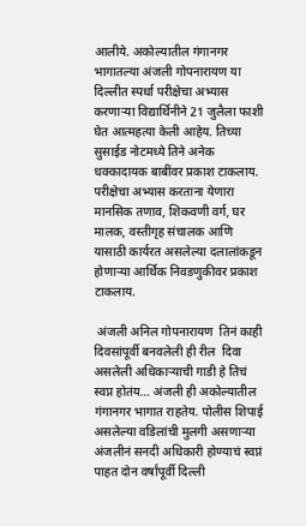आलीये. अकोल्यातील गंगानगर भागातल्या अंजली गोपनारायण या दिल्लीत स्पर्धा परीक्षेचा अभ्यास करणाऱ्या विद्यार्थिनीने 21 जुलैला फाशी घेत आत्महत्या केली आहेय. तिच्या सुसाईड नोटमध्ये तिने अनेक धक्कादायक बाबींवर प्रकाश टाकलाय. परीक्षेचा अभ्यास करताना येणारा मानसिक तणाव, शिकवणी वर्ग, घर मालक, वस्तीगृह संचालक आणि यासाठी कार्यरत असलेल्या दलालांकडून होणाऱ्या आर्थिक निवडणुकीवर प्रकाश टाकलाय.

 अंजली अनिल गोपनारायण  तिनं‌ काही दिवसांपूर्वी बनवलेली ही रील  दिवा असलेली अधिकाऱ्याची गाडी हे तिचं स्वप्न होतंय… अंजली ही अकोल्यातील गंगानगर भागात राहतेय. पोलीस शिपाई असलेल्या वडिलांची मुलगी असणाऱ्या अंजलीनं सनदी अधिकारी होण्याचं स्वप्नं‌ पाहत दोन वर्षांपूर्वी दिल्ली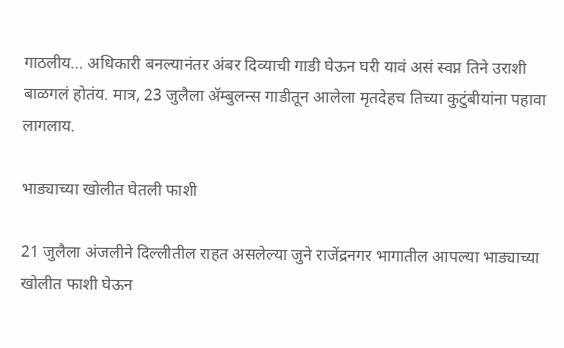गाठलीय… अधिकारी बनल्यानंतर अंबर दिव्याची गाडी घेऊन घरी यावं असं स्वप्न तिने उराशी बाळगलं होतंय. मात्र, 23 जुलैला ॲम्बुलन्स गाडीतून आलेला मृतदेहच तिच्या कुटुंबीयांना पहावा लागलाय.

भाड्याच्या खोलीत घेतली फाशी

21 जुलैला अंजलीने दिल्लीतील राहत असलेल्या जुने राजेंद्रनगर भागातील आपल्या भाड्याच्या खोलीत फाशी घेऊन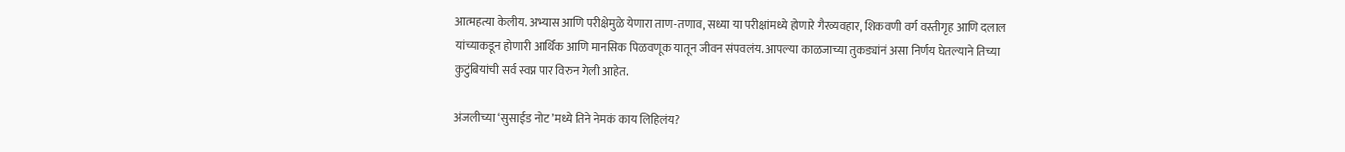आत्महत्या केलीय. अभ्यास आणि परीक्षेमुळे येणारा ताण-तणाव, सध्या या परीक्षांमध्ये होणारे गैरव्यवहार, शिकवणी वर्ग वस्तीगृह आणि दलाल यांच्याकडून होणारी आर्थिक आणि मानसिक पिळवणूक यातून जीवन संपवलंय. आपल्या काळजाच्या तुकड्यांनं असा निर्णय घेतल्याने तिच्या कुटुंबियांची सर्व स्वप्न पार विरुन‌ गेली आहेत.

अंजलीच्या ‘सुसाईड नोट’मध्ये तिने नेमकं काय लिहिलंय?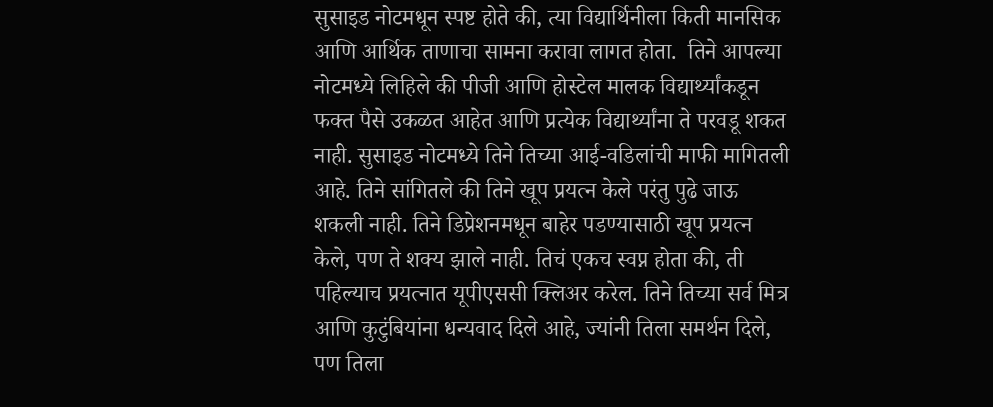सुसाइड नोटमधून स्पष्ट होते की, त्या विद्यार्थिनीला किती मानसिक आणि आर्थिक ताणाचा सामना करावा लागत होता.  तिने आपल्या नोटमध्ये लिहिले की पीजी आणि होस्टेल मालक विद्यार्थ्यांकडून फक्त पैसे उकळत आहेत आणि प्रत्येक विद्यार्थ्यांना ते परवडू शकत नाही. सुसाइड नोटमध्ये तिने तिच्या आई-वडिलांची माफी मागितली आहे. तिने सांगितले की तिने खूप प्रयत्न केले परंतु पुढे जाऊ शकली नाही. तिने डिप्रेशनमधून बाहेर पडण्यासाठी खूप प्रयत्न केले, पण ते शक्य झाले नाही. तिचं एकच स्वप्न होता की, ती पहिल्याच प्रयत्नात यूपीएससी क्लिअर करेल. तिने तिच्या सर्व मित्र आणि कुटुंबियांना धन्यवाद दिले आहे, ज्यांनी तिला समर्थन दिले, पण तिला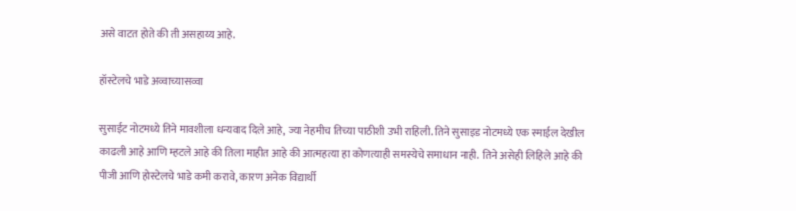असे वाटत होते की ती असहाय्य आहे.

हॉस्टेलचे भाडे अव्वाच्यासव्वा

सुसाईट नोटमध्ये तिने मावशीला धन्यवाद दिले आहे, ज्या नेहमीच तिच्या पाठीशी उभी राहिली. तिने सुसाइड नोटमध्ये एक स्माईल देखील काढली आहे आणि म्हटले आहे की तिला माहीत आहे की आत्महत्या हा कोणत्याही समस्येचे समाधान नाही.  तिने असेही लिहिले आहे की पीजी आणि होस्टेलचे भाडे कमी करावे, कारण अनेक विद्यार्थी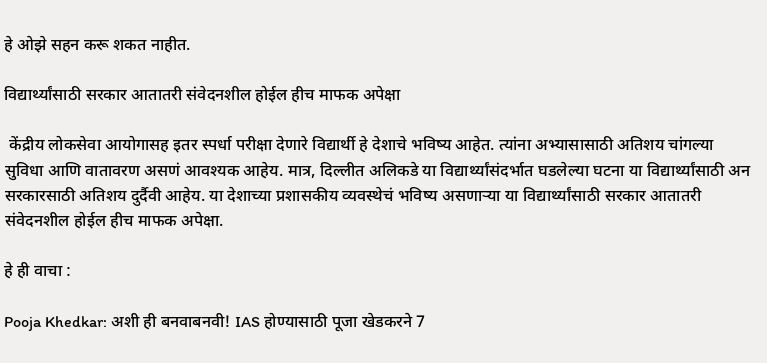हे ओझे सहन करू शकत नाहीत.

विद्यार्थ्यांसाठी सरकार आतातरी संवेदनशील होईल हीच माफक अपेक्षा

 केंद्रीय लोकसेवा आयोगासह इतर स्पर्धा परीक्षा देणारे विद्यार्थी हे देशाचे भविष्य आहेत. त्यांना अभ्यासासाठी अतिशय चांगल्या सुविधा आणि वातावरण असणं आवश्यक आहेय. मात्र, दिल्लीत अलिकडे या विद्यार्थ्यांसंदर्भात घडलेल्या घटना या विद्यार्थ्यांसाठी अन सरकारसाठी अतिशय दुर्दैवी आहेय. या देशाच्या प्रशासकीय व्यवस्थेचं भविष्य असणाऱ्या या विद्यार्थ्यांसाठी सरकार आतातरी संवेदनशील होईल हीच माफक अपेक्षा.

हे ही वाचा :

Pooja Khedkar: अशी ही बनवाबनवी! IAS होण्यासाठी पूजा खेडकरने 7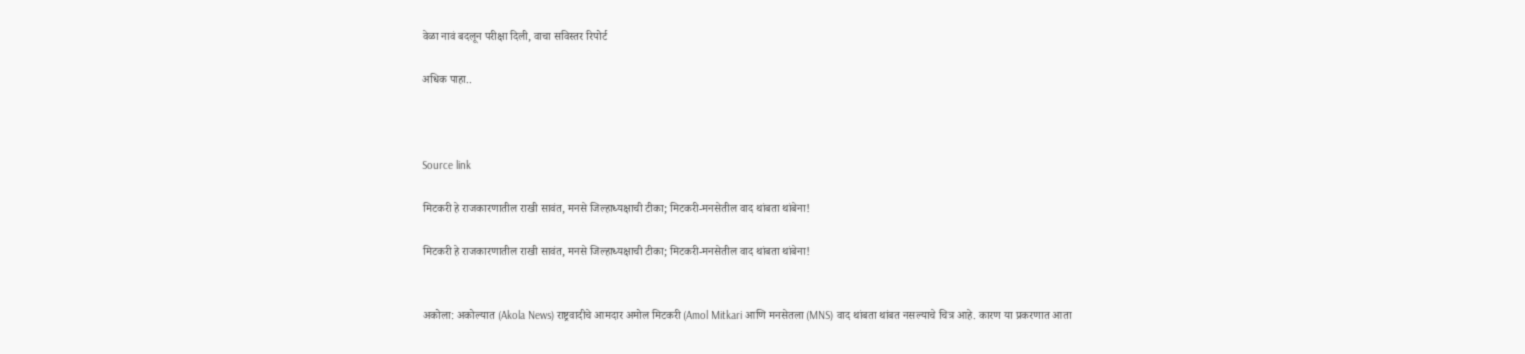वेळा नावं बदलून परीक्षा दिली, वाचा सविस्तर रिपोर्ट

अधिक पाहा..



Source link

मिटकरी हे राजकारणातील राखी सावंत, मनसे जिल्हाध्यक्षाची टीका; मिटकरी-मनसेतील वाद थांबता थांबेना!

मिटकरी हे राजकारणातील राखी सावंत, मनसे जिल्हाध्यक्षाची टीका; मिटकरी-मनसेतील वाद थांबता थांबेना!


अकोला: अकोल्यात (Akola News) राष्ट्रवादीचे आमदार अमोल मिटकरी (Amol Mitkari आणि मनसेतला (MNS) वाद थांबता थांबत नसल्याचे चित्र आहे. कारण या प्रकरणात आता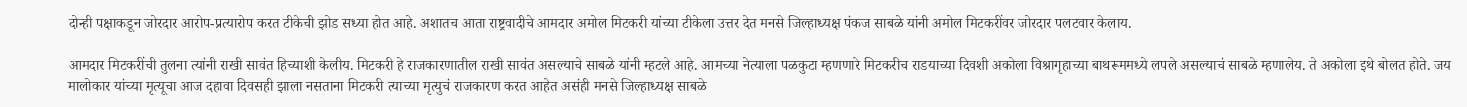दोन्ही पक्षाकडून जोरदार आरोप-प्रत्यारोप करत टीकेची झोड सध्या होत आहे. अशातच आता राष्ट्रवादीचे आमदार अमोल मिटकरी यांच्या टीकेला उत्तर देत मनसे जिल्हाध्यक्ष पंकज साबळे यांनी अमोल मिटकरींवर जोरदार पलटवार केलाय.

आमदार मिटकरींची तुलना त्यांनी राखी सावंत हिच्याशी केलीय. मिटकरी हे राजकारणातील राखी सावंत असल्याचे साबळे यांनी म्हटले आहे. आमच्या नेत्याला पळकुटा म्हणणारे मिटकरीच राडयाच्या दिवशी अकोला विश्रागृहाच्या बाथरूममध्ये लपले असल्याचं साबळे म्हणालेय. ते अकोला इथे बोलत होते. जय मालोकार यांच्या मृत्यूचा आज दहावा दिवसही झाला नसताना मिटकरी त्याच्या मृत्युचं राजकारण करत आहेत असंही मनसे जिल्हाध्यक्ष साबळे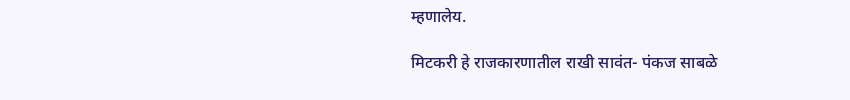म्हणालेय.

मिटकरी हे राजकारणातील राखी सावंत- पंकज साबळे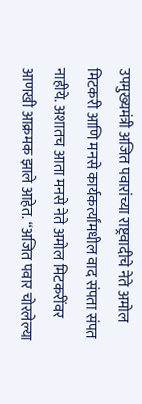उपमुख्यमंत्री अजित पवारांच्या राष्ट्रवादीचे नेते अमोल मिटकरी आणि मनसे कार्यकर्त्यांमधील वाद संपता संपत नाहीये. अशातच आता मनसे नेते अमोल मिटकरींवर आणखी आक्रमक झाले आहेत. “अजित पवार चोरलेल्या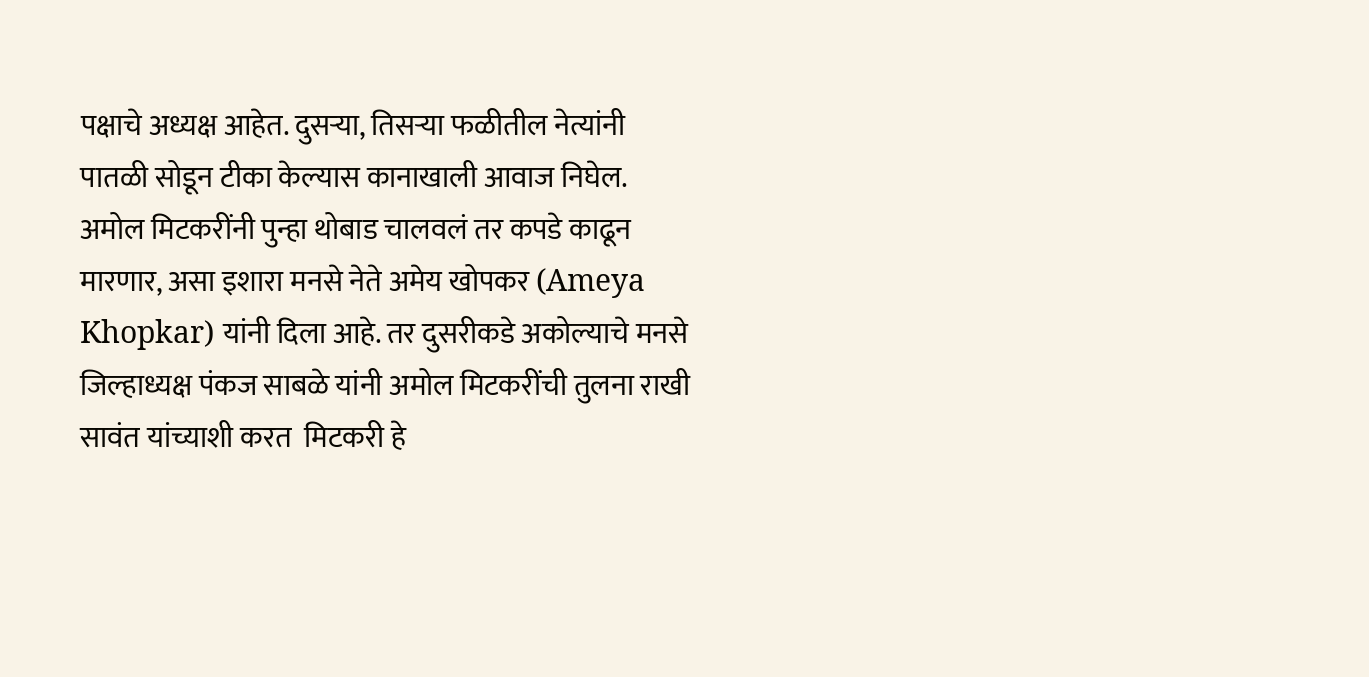पक्षाचे अध्यक्ष आहेत. दुसऱ्या, तिसऱ्या फळीतील नेत्यांनी पातळी सोडून टीका केल्यास कानाखाली आवाज निघेल. अमोल मिटकरींनी पुन्हा थोबाड चालवलं तर कपडे काढून मारणार, असा इशारा मनसे नेते अमेय खोपकर (Ameya Khopkar) यांनी दिला आहे. तर दुसरीकडे अकोल्याचे मनसे जिल्हाध्यक्ष पंकज साबळे यांनी अमोल मिटकरींची तुलना राखी सावंत यांच्याशी करत  मिटकरी हे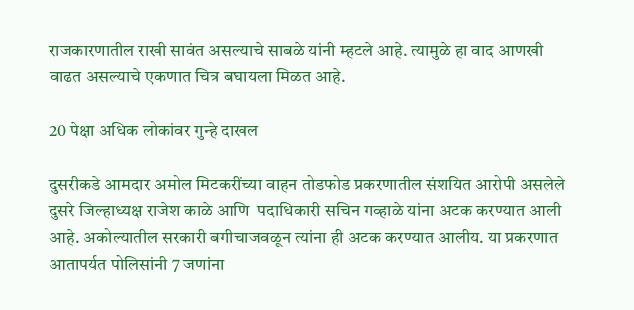राजकारणातील राखी सावंत असल्याचे साबळे यांनी म्हटले आहे. त्यामुळे हा वाद आणखी वाढत असल्याचे एकणात चित्र बघायला मिळत आहे.

20 पेक्षा अधिक लोकांवर गुन्हे दाखल

दुसरीकडे आमदार अमोल मिटकरींच्या वाहन तोडफोड प्रकरणातील संशयित आरोपी असलेले दुसरे जिल्हाध्यक्ष राजेश काळे आणि  पदाधिकारी सचिन गव्हाळे यांना अटक करण्यात आली आहे. अकोल्यातील सरकारी बगीचाजवळून त्यांना ही अटक करण्यात आलीय. या प्रकरणात आतापर्यत पोलिसांनी 7 जणांना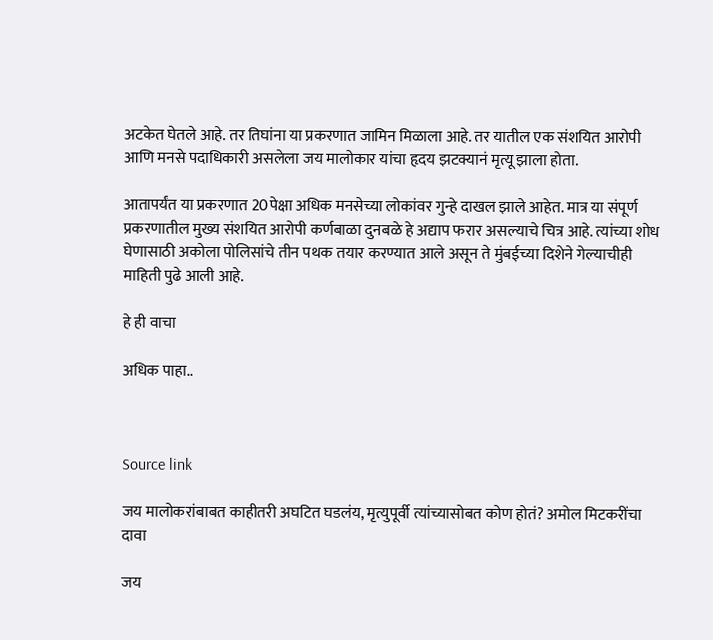अटकेत घेतले आहे. तर तिघांना या प्रकरणात जामिन मिळाला आहे. तर यातील एक संशयित आरोपी आणि मनसे पदाधिकारी असलेला जय मालोकार यांचा हृदय झटक्यानं मृत्यू झाला होता.

आतापर्यंत या प्रकरणात 20पेक्षा अधिक मनसेच्या लोकांवर गुन्हे दाखल झाले आहेत. मात्र या संपूर्ण प्रकरणातील मुख्य संशयित आरोपी कर्णबाळा दुनबळे हे अद्याप फरार असल्याचे चित्र आहे. त्यांच्या शोध घेणासाठी अकोला पोलिसांचे तीन पथक तयार करण्यात आले असून ते मुंबईच्या दिशेने गेल्याचीही माहिती पुढे आली आहे.

हे ही वाचा

अधिक पाहा..



Source link

जय मालोकरांबाबत काहीतरी अघटित घडलंय, मृत्युपूर्वी त्यांच्यासोबत कोण होतं? अमोल मिटकरींचा दावा

जय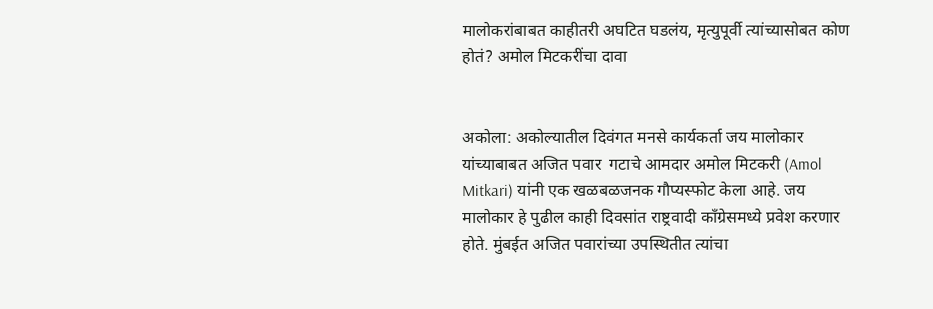मालोकरांबाबत काहीतरी अघटित घडलंय, मृत्युपूर्वी त्यांच्यासोबत कोण होतं? अमोल मिटकरींचा दावा


अकोला: अकोल्यातील दिवंगत मनसे कार्यकर्ता जय मालोकार यांच्याबाबत अजित पवार  गटाचे आमदार अमोल मिटकरी (Amol Mitkari) यांनी एक खळबळजनक गौप्यस्फोट केला आहे. जय मालोकार हे पुढील काही दिवसांत राष्ट्रवादी काँग्रेसमध्ये प्रवेश करणार होते. मुंबईत अजित पवारांच्या उपस्थितीत त्यांचा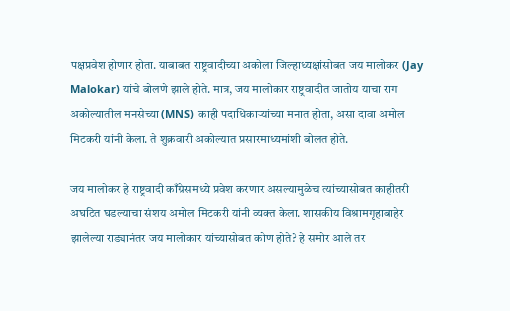पक्षप्रवेश होणार होता. याबाबत राष्ट्रवादीच्या अकोला जिल्हाध्यक्षांसोबत जय मालोकर (Jay Malokar) यांचे बोलणे झाले होते. मात्र, जय मालोकार राष्ट्रवादीत जातोय याचा राग अकोल्यातील मनसेच्या (MNS) काही पदाधिकाऱ्यांच्या मनात होता, असा दावा अमोल मिटकरी यांनी केला. ते शुक्रवारी अकोल्यात प्रसारमाध्यमांशी बोलत होते.

जय मालोकर हे राष्ट्रवादी काँग्रेसमध्ये प्रवेश करणार असल्यामुळेच त्यांच्यासोबत काहीतरी अघटित घडल्याचा संशय अमोल मिटकरी यांनी व्यक्त केला. शासकीय विश्रामगृहाबाहेर झालेल्या राड्यानंतर जय मालोकार यांच्यासोबत कोण होते? हे समोर आले तर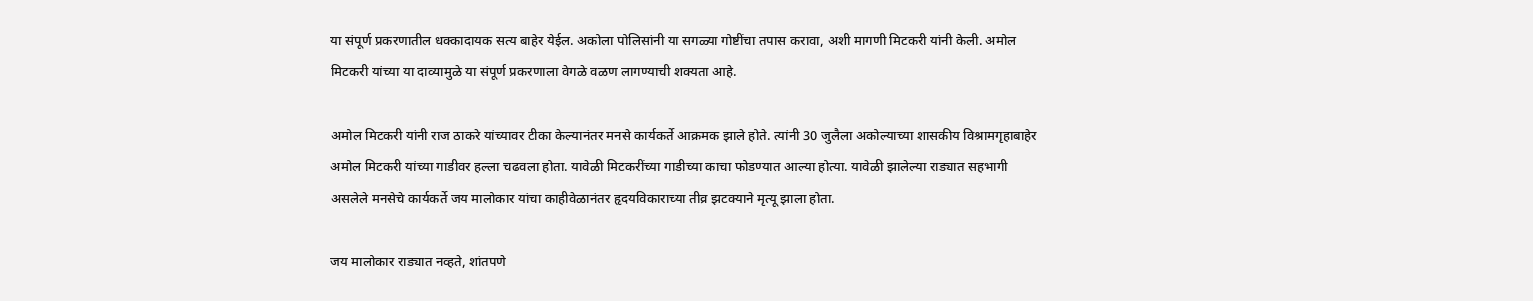या संपूर्ण प्रकरणातील धक्कादायक सत्य बाहेर येईल. अकोला पोलिसांनी या सगळ्या गोष्टींचा तपास करावा, अशी मागणी मिटकरी यांनी केली. अमोल मिटकरी यांच्या या दाव्यामुळे या संपूर्ण प्रकरणाला वेगळे वळण लागण्याची शक्यता आहे.

अमोल मिटकरी यांनी राज ठाकरे यांच्यावर टीका केल्यानंतर मनसे कार्यकर्ते आक्रमक झाले होते. त्यांनी 30 जुलैला अकोल्याच्या शासकीय विश्रामगृहाबाहेर अमोल मिटकरी यांच्या गाडीवर हल्ला चढवला होता. यावेळी मिटकरींच्या गाडीच्या काचा फोडण्यात आल्या होत्या. यावेळी झालेल्या राड्यात सहभागी असलेले मनसेचे कार्यकर्ते जय मालोकार यांचा काहीवेळानंतर हृदयविकाराच्या तीव्र झटक्याने मृत्यू झाला होता.

जय मालोकार राड्यात नव्हते, शांतपणे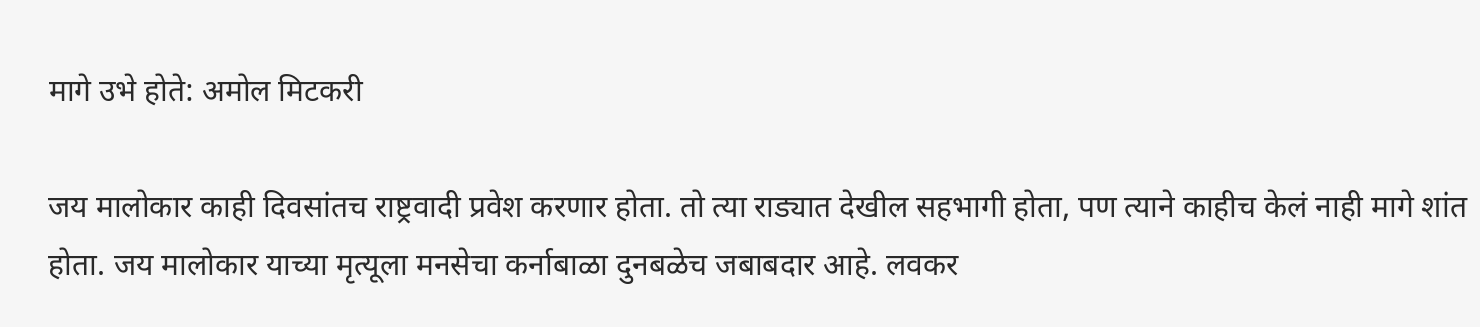मागे उभे होते: अमोल मिटकरी

जय मालोकार काही दिवसांतच राष्ट्रवादी प्रवेश करणार होता. तो त्या राड्यात देखील सहभागी होता, पण त्याने काहीच केलं नाही मागे शांत होता. जय मालोकार याच्या मृत्यूला मनसेचा कर्नाबाळा दुनबळेच जबाबदार आहे. लवकर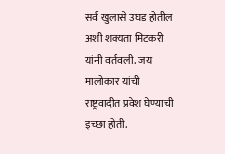सर्व खुलासे उघड होतील अशी शक्यता मिटकरी यांनी वर्तवली. जय मालोकार यांची राष्ट्रवादीत प्रवेश घेण्याची इच्छा होती.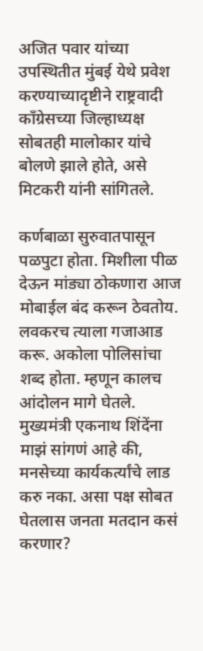अजित पवार यांच्या उपस्थितीत मुंबई येथे प्रवेश करण्याच्यादृष्टीने राष्ट्रवादी काँग्रेसच्या जिल्हाध्यक्ष सोबतही मालोकार यांचे बोलणे झाले होते, असे मिटकरी यांनी सांगितले.

कर्णबाळा सुरुवातपासून पळपुटा होता. मिशीला पीळ देऊन मांड्या ठोकणारा आज मोबाईल बंद करून ठेवतोय. लवकरच त्याला गजाआड करू. अकोला पोलिसांचा शब्द होता. म्हणून कालच आंदोलन मागे घेतले. मुख्यमंत्री एकनाथ शिंदेंना माझं सांगणं आहे की, मनसेच्या कार्यकर्त्यांचे लाड करु नका. असा पक्ष सोबत घेतलास जनता मतदान कसं करणार?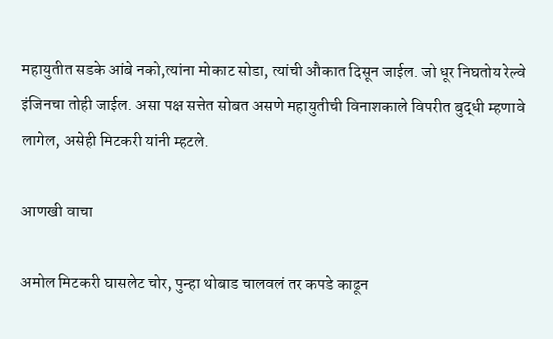महायुतीत सडके आंबे नको,त्यांना मोकाट सोडा, त्यांची औकात दिसून जाईल. जो धूर निघतोय रेल्वे इंजिनचा तोही जाईल. असा पक्ष सत्तेत सोबत असणे महायुतीची विनाशकाले विपरीत बुद्धी म्हणावे लागेल, असेही मिटकरी यांनी म्हटले.

आणखी वाचा

अमोल मिटकरी घासलेट चोर, पुन्हा थोबाड चालवलं तर कपडे काढून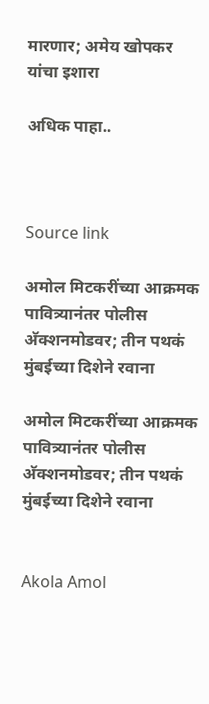मारणार; अमेय खोपकर यांचा इशारा

अधिक पाहा..



Source link

अमोल मिटकरींच्या आक्रमक पावित्र्यानंतर पोलीस अ‍ॅक्शनमोडवर; तीन पथकं मुंबईच्या दिशेने रवाना

अमोल मिटकरींच्या आक्रमक पावित्र्यानंतर पोलीस अ‍ॅक्शनमोडवर; तीन पथकं मुंबईच्या दिशेने रवाना


Akola Amol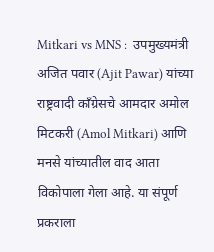Mitkari vs MNS :  उपमुख्यमंत्री  अजित पवार (Ajit Pawar) यांच्या राष्ट्रवादी काँग्रेसचे आमदार अमोल मिटकरी (Amol Mitkari) आणि मनसे यांच्यातील वाद आता विकोपाला गेला आहे. या संपूर्ण प्रकराला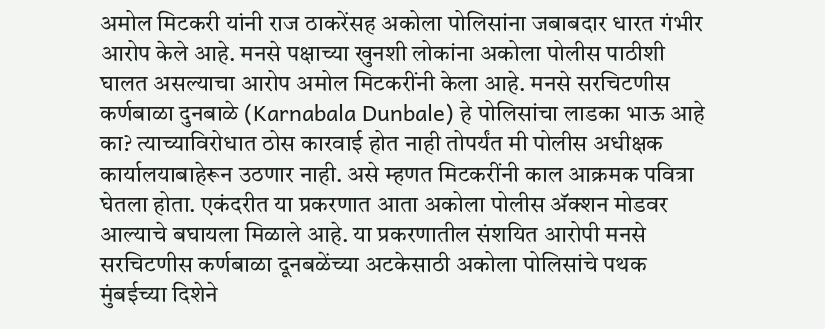अमोल मिटकरी यांनी राज ठाकरेंसह अकोला पोलिसांना जबाबदार धारत गंभीर आरोप केले आहे. मनसे पक्षाच्या खुनशी लोकांना अकोला पोलीस पाठीशी घालत असल्याचा आरोप अमोल मिटकरींनी केला आहे. मनसे सरचिटणीस कर्णबाळा दुनबाळे (Karnabala Dunbale) हे पोलिसांचा लाडका भाऊ आहे का? त्याच्याविरोधात ठोस कारवाई होत नाही तोपर्यंत मी पोलीस अधीक्षक कार्यालयाबाहेरून उठणार नाही. असे म्हणत मिटकरींनी काल आक्रमक पवित्रा घेतला होता. एकंदरीत या प्रकरणात आता अकोला पोलीस अ‍ॅक्शन मोडवर आल्याचे बघायला मिळाले आहे. या प्रकरणातील संशयित आरोपी मनसे सरचिटणीस कर्णबाळा दूनबळेंच्या अटकेसाठी अकोला पोलिसांचे पथक मुंबईच्या दिशेने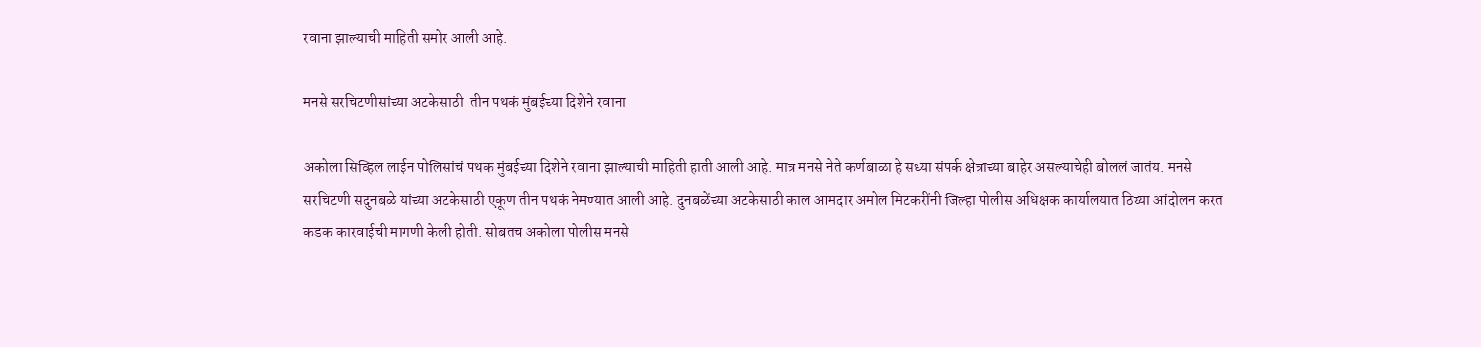रवाना झाल्याची माहिती समोर आली आहे.

मनसे सरचिटणीसांच्या अटकेसाठी  तीन पथकं मुंबईच्या दिशेने रवाना

अकोला सिव्हिल लाईन पोलिसांचं पथक मुंबईच्या दिशेने रवाना झाल्याची माहिती हाती आली आहे. मात्र मनसे नेते कर्णबाळा हे सध्या संपर्क क्षेत्राच्या बाहेर असल्याचेही बोललं जातंय. मनसे सरचिटणी सदुनबळे यांच्या अटकेसाठी एकूण तीन पथकं नेमण्यात आली आहे. दुनबळेंच्या अटकेसाठी काल आमदार अमोल मिटकरींनी जिल्हा पोलीस अधिक्षक कार्यालयात ठिय्या आंदोलन करत कडक कारवाईची मागणी केली होती. सोबतच अकोला पोलीस मनसे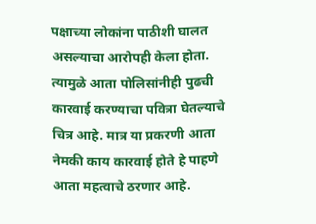पक्षाच्या लोकांना पाठीशी घालत असल्याचा आरोपही केला होता. त्यामुळे आता पोलिसांनीही पुढची कारवाई करण्याचा पवित्रा घेतल्याचे चित्र आहे. मात्र या प्रकरणी आता नेमकी काय कारवाई होते हे पाहणे आता महत्वाचे ठरणार आहे.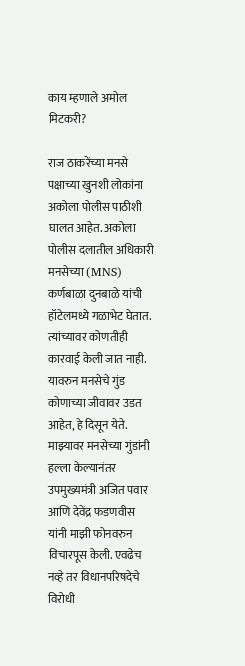काय म्हणाले अमोल मिटकरी?

राज ठाकरेंच्या मनसे पक्षाच्या खुनशी लोकांना अकोला पोलीस पाठीशी घालत आहेत. अकोला पोलीस दलातील अधिकारी मनसेच्या (MNS) कर्णबाळा दुनबाळे यांची हॉटेलमध्ये गळाभेट घेतात. त्यांच्यावर कोणतीही कारवाई केली जात नाही. यावरुन मनसेचे गुंड कोणाच्या जीवावर उडत आहेत, हे दिसून येते. माझ्यावर मनसेच्या गुंडांनी हल्ला केल्यानंतर उपमुख्यमंत्री अजित पवार आणि देवेंद्र फडणवीस यांनी माझी फोनवरुन विचारपूस केली. एवढेच नव्हे तर विधानपरिषदेचे विरोधी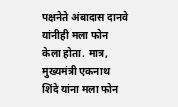पक्षनेते अंबादास दानवे यांनीही मला फोन केला होता. मात्र, मुख्यमंत्री एकनाथ शिंदे यांना मला फोन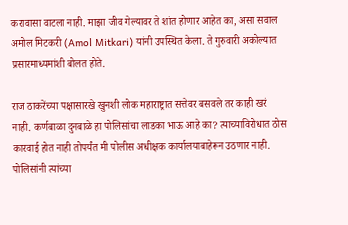करावासा वाटला नाही. माझा जीव गेल्यावर ते शांत होणार आहेत का, असा सवाल अमोल मिटकरी (Amol Mitkari) यांनी उपस्थित केला. ते गुरुवारी अकोल्यात प्रसारमाध्यमांशी बोलत होते.

राज ठाकरेंच्या पक्षासारखे खुनशी लोक महाराष्ट्रात सत्तेवर बसवले तर काही खरं नाही. कर्णबाळा दुनबाळे हा पोलिसांचा लाडका भाऊ आहे का? त्याच्याविरोधात ठोस कारवाई होत नाही तोपर्यंत मी पोलीस अधीक्षक कार्यालयाबाहेरून उठणार नाही. पोलिसांनी त्यांच्या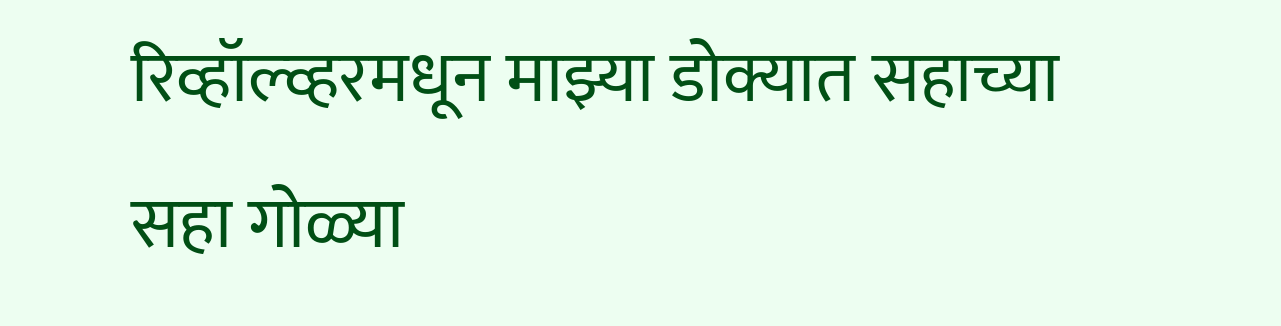रिव्हॉल्व्हरमधून माझ्या डोक्यात सहाच्या सहा गोळ्या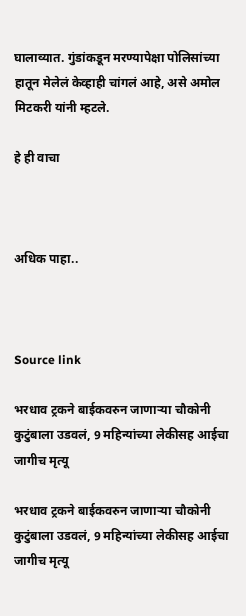घालाव्यात. गुंडांकडून मरण्यापेक्षा पोलिसांच्या हातून मेलेलं केव्हाही चांगलं आहे, असे अमोल मिटकरी यांनी म्हटले.

हे ही वाचा



अधिक पाहा..



Source link

भरधाव ट्रकने बाईकवरुन जाणाऱ्या चौकोनी कुटुंबाला उडवलं, 9 महिन्यांच्या लेकीसह आईचा जागीच मृत्यू

भरधाव ट्रकने बाईकवरुन जाणाऱ्या चौकोनी कुटुंबाला उडवलं, 9 महिन्यांच्या लेकीसह आईचा जागीच मृत्यू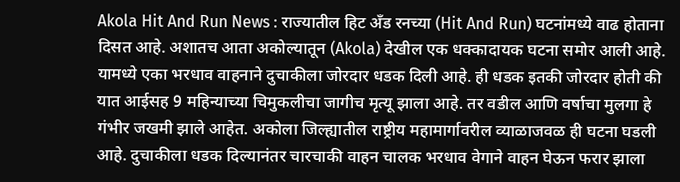Akola Hit And Run News : राज्यातील हिट अँड रनच्या (Hit And Run) घटनांमध्ये वाढ होताना दिसत आहे. अशातच आता अकोल्यातून (Akola) देखील एक धक्कादायक घटना समोर आली आहे. यामध्ये एका भरधाव वाहनाने दुचाकीला जोरदार धडक दिली आहे. ही धडक इतकी जोरदार होती की यात आईसह 9 महिन्याच्या चिमुकलीचा जागीच मृत्यू झाला आहे. तर वडील आणि वर्षाचा मुलगा हे गंभीर जखमी झाले आहेत. अकोला जिल्ह्यातील राष्ट्रीय महामार्गावरील व्याळाजवळ ही घटना घडली आहे. दुचाकीला धडक दिल्यानंतर चारचाकी वाहन चालक भरधाव वेगाने वाहन घेऊन फरार झाला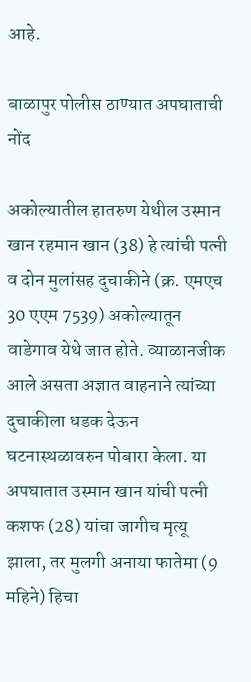आहे.

बाळापुर पोलीस ठाण्यात अपघाताची नोंद

अकोल्यातील हातरुण येथील उस्मान खान रहमान खान (38) हे त्यांची पत्नी व दोन मुलांसह दुचाकीने (क्र. एमएच 30 एएम 7539) अकोल्यातून वाडेगाव येथे जात होते. व्याळानजीक आले असता अज्ञात वाहनाने त्यांच्या दुचाकीला धडक देऊन घटनास्थळावरुन पोबारा केला. या अपघातात उस्मान खान यांची पत्नी कशफ (28) यांचा जागीच मृत्यू झाला, तर मुलगी अनाया फातेमा (9 महिने) हिचा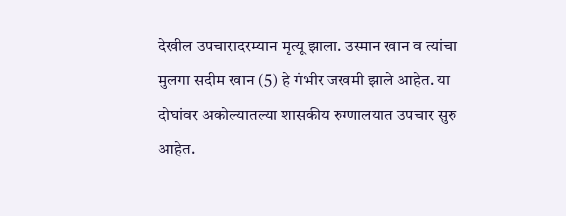देखील उपचारादरम्यान मृत्यू झाला. उस्मान खान व त्यांचा मुलगा सदीम खान (5) हे गंभीर जखमी झाले आहेत. या दोघांवर अकोल्यातल्या शासकीय रुग्णालयात उपचार सुरु आहेत.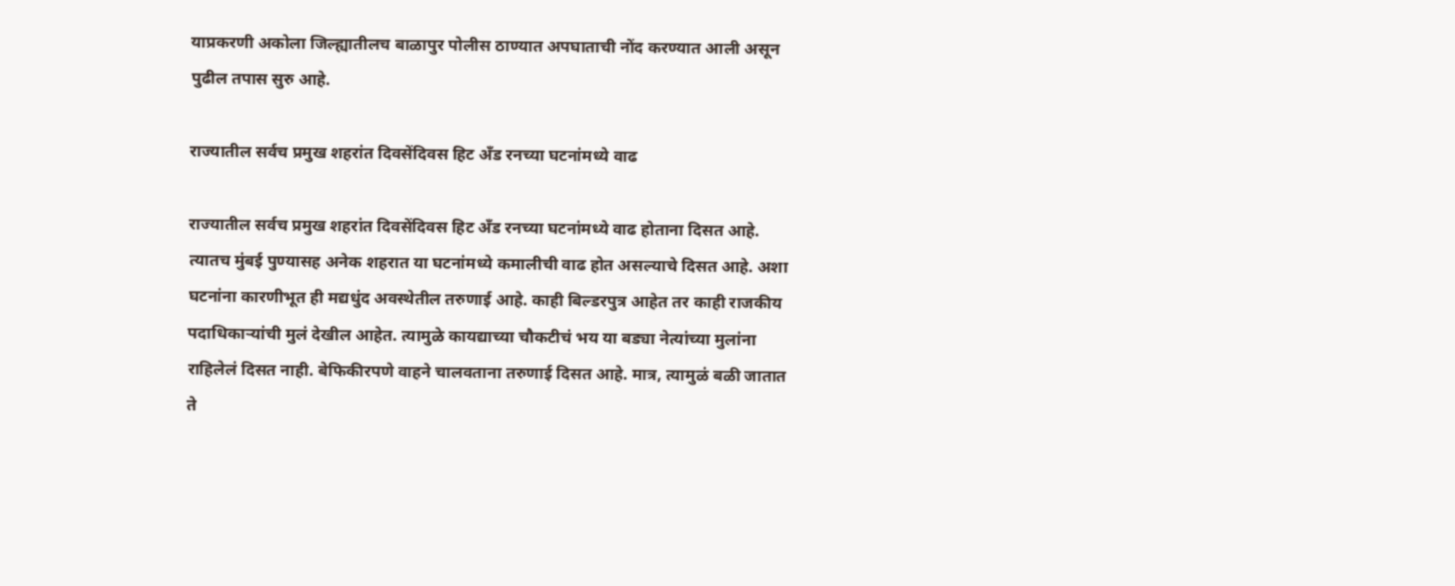याप्रकरणी अकोला जिल्ह्यातीलच बाळापुर पोलीस ठाण्यात अपघाताची नोंद करण्यात आली असून पुढील तपास सुरु आहे.

राज्यातील सर्वच प्रमुख शहरांत दिवसेंदिवस हिट अँड रनच्या घटनांमध्ये वाढ

राज्यातील सर्वच प्रमुख शहरांत दिवसेंदिवस हिट अँड रनच्या घटनांमध्ये वाढ होताना दिसत आहे. त्यातच मुंबई पुण्यासह अनेक शहरात या घटनांमध्ये कमालीची वाढ होत असल्याचे दिसत आहे. अशा घटनांना कारणीभूत ही मद्यधुंद अवस्थेतील तरुणाई आहे. काही बिल्डरपुत्र आहेत तर काही राजकीय पदाधिकाऱ्यांची मुलं देखील आहेत. त्यामुळे कायद्याच्या चौकटीचं भय या बड्या नेत्यांच्या मुलांना राहिलेलं दिसत नाही. बेफिकीरपणे वाहने चालवताना तरुणाई दिसत आहे. मात्र, त्यामुळं बळी जातात ते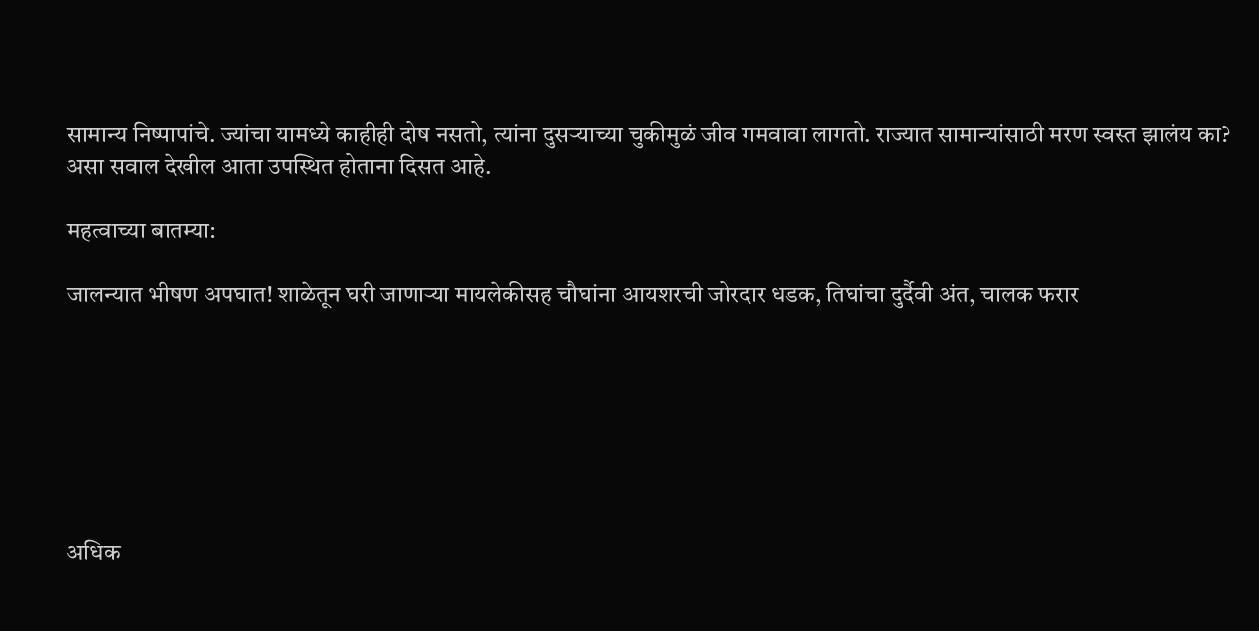सामान्य निष्पापांचे. ज्यांचा यामध्ये काहीही दोष नसतो, त्यांना दुसऱ्याच्या चुकीमुळं जीव गमवावा लागतो. राज्यात सामान्यांसाठी मरण स्वस्त झालंय का? असा सवाल देखील आता उपस्थित होताना दिसत आहे.

महत्वाच्या बातम्या:

जालन्यात भीषण अपघात! शाळेतून घरी जाणाऱ्या मायलेकीसह चौघांना आयशरची जोरदार धडक, तिघांचा दुर्दैवी अंत, चालक फरार







अधिक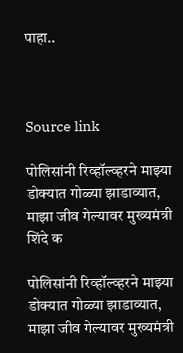पाहा..



Source link

पोलिसांनी रिव्हॉल्व्हरने माझ्या डोक्यात गोळ्या झाडाव्यात, माझा जीव गेल्यावर मुख्यमंत्री शिंदे क

पोलिसांनी रिव्हॉल्व्हरने माझ्या डोक्यात गोळ्या झाडाव्यात, माझा जीव गेल्यावर मुख्यमंत्री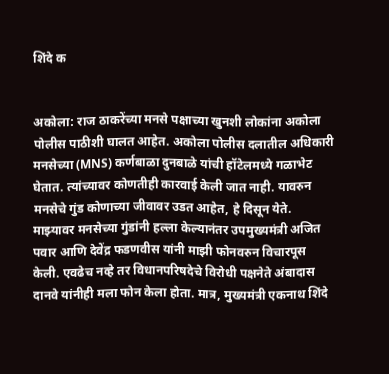शिंदे क


अकोला: राज ठाकरेंच्या मनसे पक्षाच्या खुनशी लोकांना अकोला पोलीस पाठीशी घालत आहेत. अकोला पोलीस दलातील अधिकारी मनसेच्या (MNS) कर्णबाळा दुनबाळे यांची हॉटेलमध्ये गळाभेट घेतात. त्यांच्यावर कोणतीही कारवाई केली जात नाही. यावरुन मनसेचे गुंड कोणाच्या जीवावर उडत आहेत, हे दिसून येते. माझ्यावर मनसेच्या गुंडांनी हल्ला केल्यानंतर उपमुख्यमंत्री अजित पवार आणि देवेंद्र फडणवीस यांनी माझी फोनवरुन विचारपूस केली. एवढेच नव्हे तर विधानपरिषदेचे विरोधी पक्षनेते अंबादास दानवे यांनीही मला फोन केला होता. मात्र, मुख्यमंत्री एकनाथ शिंदे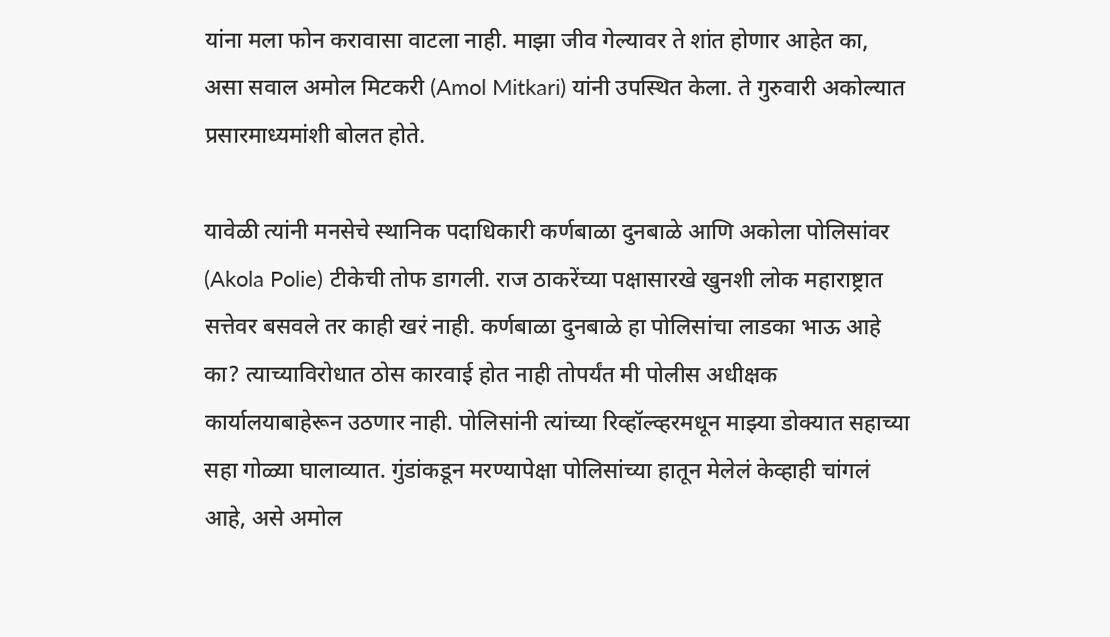यांना मला फोन करावासा वाटला नाही. माझा जीव गेल्यावर ते शांत होणार आहेत का, असा सवाल अमोल मिटकरी (Amol Mitkari) यांनी उपस्थित केला. ते गुरुवारी अकोल्यात प्रसारमाध्यमांशी बोलत होते.

यावेळी त्यांनी मनसेचे स्थानिक पदाधिकारी कर्णबाळा दुनबाळे आणि अकोला पोलिसांवर (Akola Polie) टीकेची तोफ डागली. राज ठाकरेंच्या पक्षासारखे खुनशी लोक महाराष्ट्रात सत्तेवर बसवले तर काही खरं नाही. कर्णबाळा दुनबाळे हा पोलिसांचा लाडका भाऊ आहे का? त्याच्याविरोधात ठोस कारवाई होत नाही तोपर्यंत मी पोलीस अधीक्षक कार्यालयाबाहेरून उठणार नाही. पोलिसांनी त्यांच्या रिव्हॉल्व्हरमधून माझ्या डोक्यात सहाच्या सहा गोळ्या घालाव्यात. गुंडांकडून मरण्यापेक्षा पोलिसांच्या हातून मेलेलं केव्हाही चांगलं आहे, असे अमोल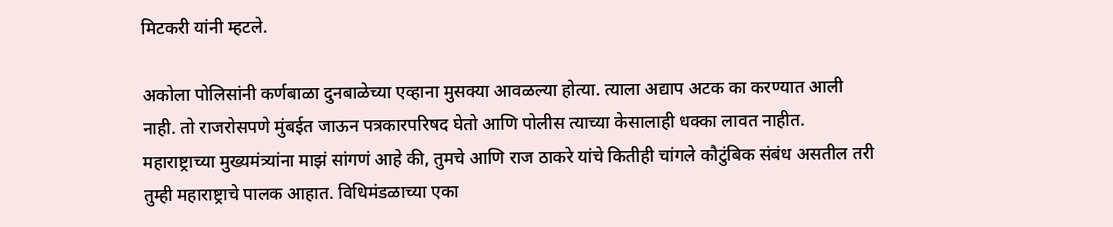मिटकरी यांनी म्हटले.

अकोला पोलिसांनी कर्णबाळा दुनबाळेच्या एव्हाना मुसक्या आवळल्या होत्या. त्याला अद्याप अटक का करण्यात आली नाही. तो राजरोसपणे मुंबईत जाऊन पत्रकारपरिषद घेतो आणि पोलीस त्याच्या केसालाही धक्का लावत नाहीत. महाराष्ट्राच्या मुख्यमंत्र्‍यांना माझं सांगणं आहे की, तुमचे आणि राज ठाकरे यांचे कितीही चांगले कौटुंबिक संबंध असतील तरी तुम्ही महाराष्ट्राचे पालक आहात. विधिमंडळाच्या एका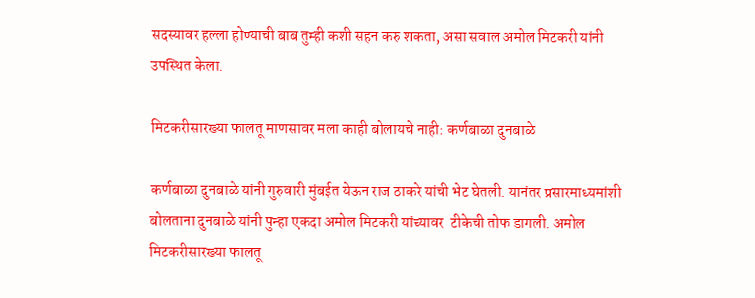सदस्यावर हल्ला होण्याची बाब तुम्ही कशी सहन करु शकता, असा सवाल अमोल मिटकरी यांनी उपस्थित केला.

मिटकरीसारख्या फालतू माणसावर मला काही बोलायचे नाही: कर्णबाळा दुनबाळे

कर्णबाळा दुनबाळे यांनी गुरुवारी मुंबईत येऊन राज ठाकरे यांची भेट घेतली. यानंतर प्रसारमाध्यमांशी बोलताना दुनबाळे यांनी पुन्हा एकदा अमोल मिटकरी यांच्यावर  टीकेची तोफ डागली. अमोल मिटकरीसारख्या फालतू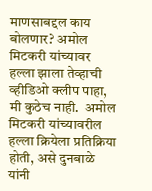माणसाबद्दल काय बोलणार? अमोल मिटकरी यांच्यावर हल्ला झाला तेव्हाची व्हीडिओ क्लीप पाहा, मी कुठेच नाही.  अमोल मिटकरी यांच्यावरील हल्ला क्रियेला प्रतिक्रिया होती, असे दुनबाळे यांनी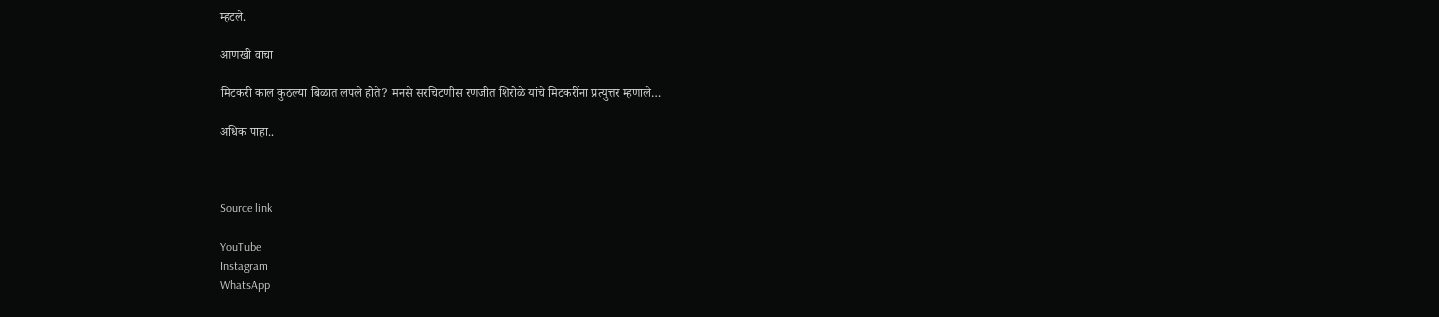म्हटले.

आणखी वाचा

मिटकरी काल कुठल्या बिळात लपले होते? मनसे सरचिटणीस रणजीत शिरोळे यांचे मिटकरींना प्रत्युत्तर म्हणाले…

अधिक पाहा..



Source link

YouTube
Instagram
WhatsApp